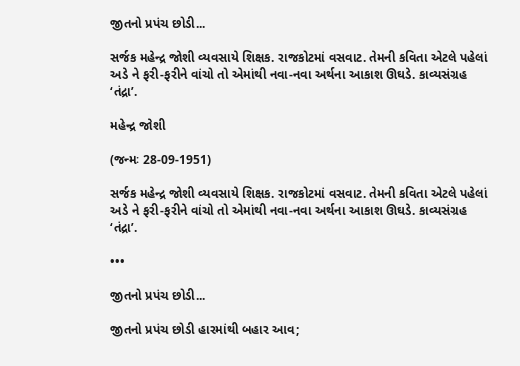જીતનો પ્રપંચ છોડી...

સર્જક મહેન્દ્ર જોશી વ્યવસાયે શિક્ષક. રાજકોટમાં વસવાટ. તેમની કવિતા એટલે પહેલાં અડે ને ફરી-ફરીને વાંચો તો એમાંથી નવા-નવા અર્થના આકાશ ઊઘડે. કાવ્યસંગ્રહ ‘તંદ્રા’.

મહેન્દ્ર જોશી

(જન્મઃ 28-09-1951)

સર્જક મહેન્દ્ર જોશી વ્યવસાયે શિક્ષક. રાજકોટમાં વસવાટ. તેમની કવિતા એટલે પહેલાં અડે ને ફરી-ફરીને વાંચો તો એમાંથી નવા-નવા અર્થના આકાશ ઊઘડે. કાવ્યસંગ્રહ ‘તંદ્રા’.

•••

જીતનો પ્રપંચ છોડી...

જીતનો પ્રપંચ છોડી હારમાંથી બહાર આવ;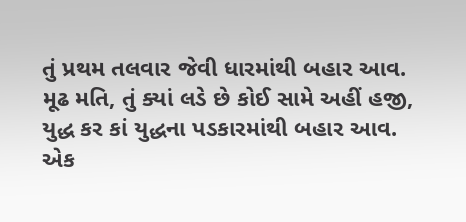તું પ્રથમ તલવાર જેવી ધારમાંથી બહાર આવ.
મૂઢ મતિ, તું ક્યાં લડે છે કોઈ સામે અહીં હજી,
યુદ્ધ કર કાં યુદ્ધના પડકારમાંથી બહાર આવ.
એક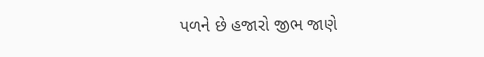પળને છે હજારો જીભ જાણે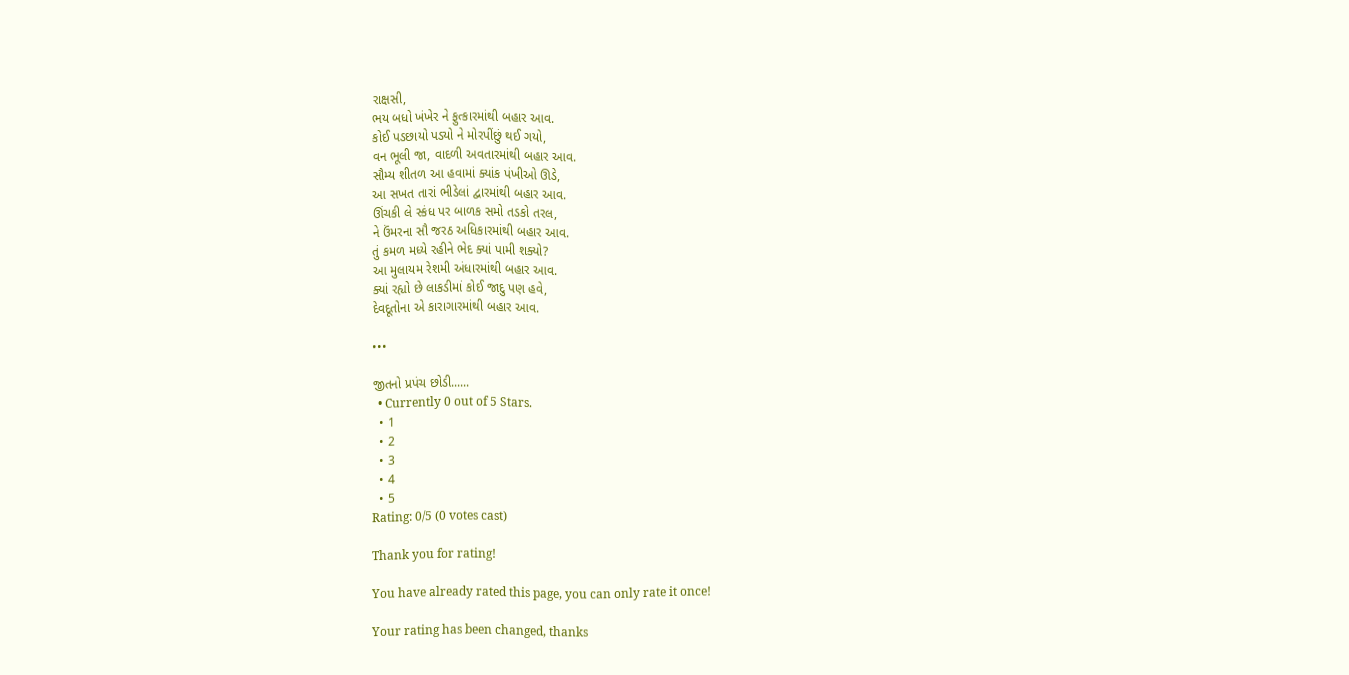રાક્ષસી,
ભય બધો ખંખેર ને ફુત્કારમાંથી બહાર આવ.
કોઈ પડછાયો પડ્યો ને મોરપીંછું થઈ ગયો,
વન ભૂલી જા, વાદળી અવતારમાંથી બહાર આવ.
સૌમ્ય શીતળ આ હવામાં ક્યાંક પંખીઓ ઊડે,
આ સખત તારાં ભીડેલાં દ્વારમાંથી બહાર આવ.
ઊંચકી લે સ્કંધ પર બાળક સમો તડકો તરલ,
ને ઉંમરના સૌ જરઠ અધિકારમાંથી બહાર આવ.
તું કમળ મધ્યે રહીને ભેદ ક્યાં પામી શક્યો?
આ મુલાયમ રેશમી અંધારમાંથી બહાર આવ.
ક્યાં રહ્યો છે લાકડીમાં કોઈ જાદુ પણ હવે,
દેવદૂતોના એ કારાગારમાંથી બહાર આવ.

•••

જીતનો પ્રપંચ છોડી......
  • Currently 0 out of 5 Stars.
  • 1
  • 2
  • 3
  • 4
  • 5
Rating: 0/5 (0 votes cast)

Thank you for rating!

You have already rated this page, you can only rate it once!

Your rating has been changed, thanks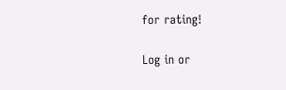for rating!

Log in or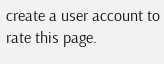create a user account to rate this page.